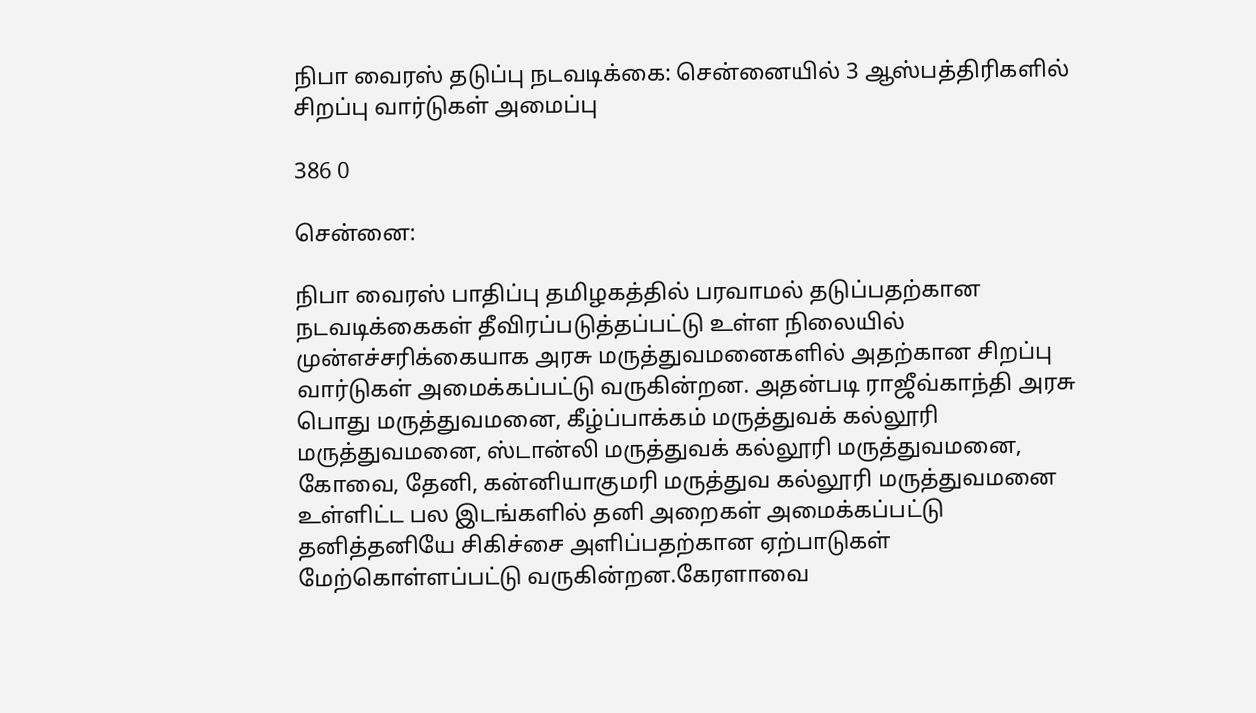நிபா வைரஸ் தடுப்பு நடவடிக்கை: சென்னையில் 3 ஆஸ்பத்திரிகளில் சிறப்பு வார்டுகள் அமைப்பு

386 0

சென்னை:

நிபா வைரஸ் பாதிப்பு தமிழகத்தில் பரவாமல் தடுப்பதற்கான நடவடிக்கைகள் தீவிரப்படுத்தப்பட்டு உள்ள நிலையில் முன்எச்சரிக்கையாக அரசு மருத்துவமனைகளில் அதற்கான சிறப்பு வார்டுகள் அமைக்கப்பட்டு வருகின்றன. அதன்படி ராஜீவ்காந்தி அரசு பொது மருத்துவமனை, கீழ்ப்பாக்கம் மருத்துவக் கல்லூரி மருத்துவமனை, ஸ்டான்லி மருத்துவக் கல்லூரி மருத்துவமனை, கோவை, தேனி, கன்னியாகுமரி மருத்துவ கல்லூரி மருத்துவமனை உள்ளிட்ட பல இடங்களில் தனி அறைகள் அமைக்கப்பட்டு தனித்தனியே சிகிச்சை அளிப்பதற்கான ஏற்பாடுகள் மேற்கொள்ளப்பட்டு வருகின்றன.கேரளாவை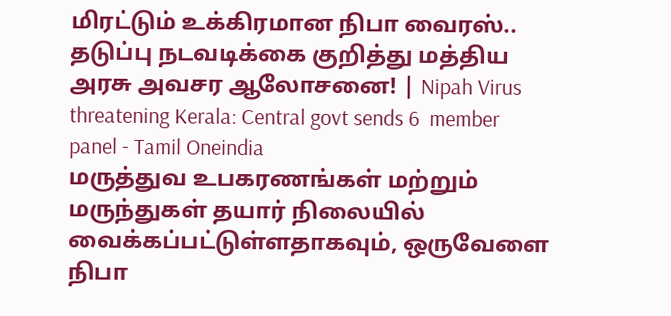மிரட்டும் உக்கிரமான நிபா வைரஸ்.. தடுப்பு நடவடிக்கை குறித்து மத்திய  அரசு அவசர ஆலோசனை! | Nipah Virus threatening Kerala: Central govt sends 6  member panel - Tamil Oneindia
மருத்துவ உபகரணங்கள் மற்றும் மருந்துகள் தயார் நிலையில் வைக்கப்பட்டுள்ளதாகவும், ஒருவேளை நிபா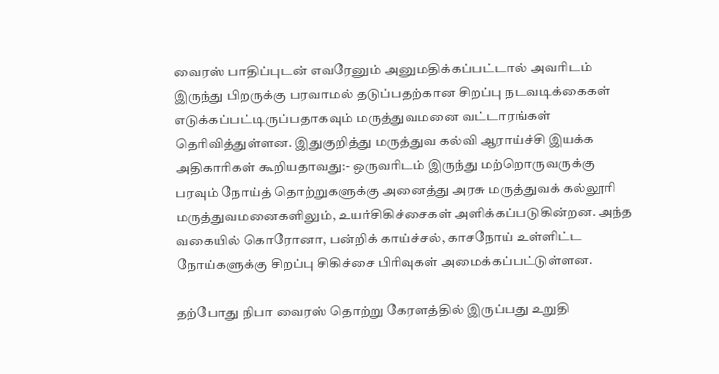வைரஸ் பாதிப்புடன் எவரேனும் அனுமதிக்கப்பட்டால் அவரிடம் இருந்து பிறருக்கு பரவாமல் தடுப்பதற்கான சிறப்பு நடவடிக்கைகள் எடுக்கப்பட்டிருப்பதாகவும் மருத்துவமனை வட்டாரங்கள் தெரிவித்துள்ளன. இதுகுறித்து மருத்துவ கல்வி ஆராய்ச்சி இயக்க அதிகாரிகள் கூறியதாவது:- ஒருவரிடம் இருந்து மற்றொருவருக்கு பரவும் நோய்த் தொற்றுகளுக்கு அனைத்து அரசு மருத்துவக் கல்லூரி மருத்துவமனைகளிலும், உயர்சிகிச்சைகள் அளிக்கப்படுகின்றன. அந்த வகையில் கொரோனா, பன்றிக் காய்ச்சல், காசநோய் உள்ளிட்ட நோய்களுக்கு சிறப்பு சிகிச்சை பிரிவுகள் அமைக்கப்பட்டுள்ளன.

தற்போது நிபா வைரஸ் தொற்று கேரளத்தில் இருப்பது உறுதி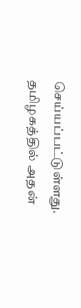செய்யப்பட்டுள்ளது. தமிழகத்தில் அதன்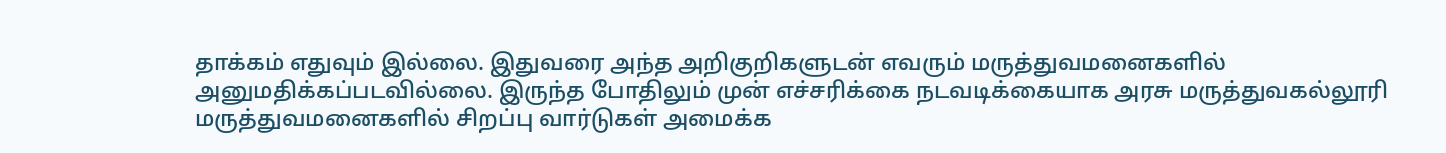தாக்கம் எதுவும் இல்லை. இதுவரை அந்த அறிகுறிகளுடன் எவரும் மருத்துவமனைகளில் அனுமதிக்கப்படவில்லை. இருந்த போதிலும் முன் எச்சரிக்கை நடவடிக்கையாக அரசு மருத்துவகல்லூரி மருத்துவமனைகளில் சிறப்பு வார்டுகள் அமைக்க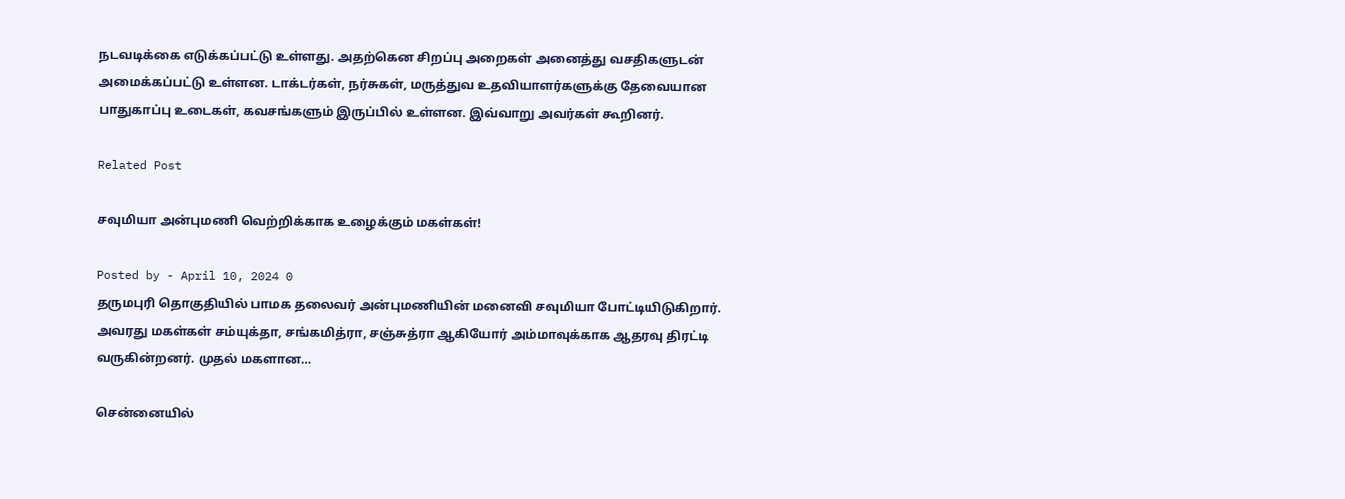நடவடிக்கை எடுக்கப்பட்டு உள்ளது. அதற்கென சிறப்பு அறைகள் அனைத்து வசதிகளுடன் அமைக்கப்பட்டு உள்ளன. டாக்டர்கள், நர்சுகள், மருத்துவ உதவியாளர்களுக்கு தேவையான பாதுகாப்பு உடைகள், கவசங்களும் இருப்பில் உள்ளன. இவ்வாறு அவர்கள் கூறினர்.

Related Post

சவுமியா அன்புமணி வெற்றிக்காக உழைக்கும் மகள்கள்!

Posted by - April 10, 2024 0
தருமபுரி தொகுதியில் பாமக தலைவர் அன்புமணியின் மனைவி சவுமியா போட்டியிடுகிறார். அவரது மகள்கள் சம்யுக்தா, சங்கமித்ரா, சஞ்சுத்ரா ஆகியோர் அம்மாவுக்காக ஆதரவு திரட்டி வருகின்றனர். முதல் மகளான…

சென்னையில்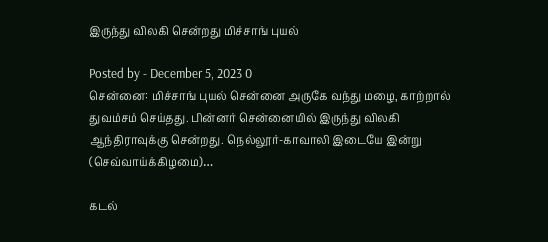இருந்து விலகி சென்றது மிச்சாங் புயல்

Posted by - December 5, 2023 0
சென்னை: மிச்சாங் புயல் சென்னை அருகே வந்து மழை, காற்றால் துவம்சம் செய்தது. பின்னர் சென்னையில் இருந்து விலகி ஆந்திராவுக்கு சென்றது. நெல்லூர்-காவாலி இடையே இன்று (செவ்வாய்க்கிழமை)…

கடல்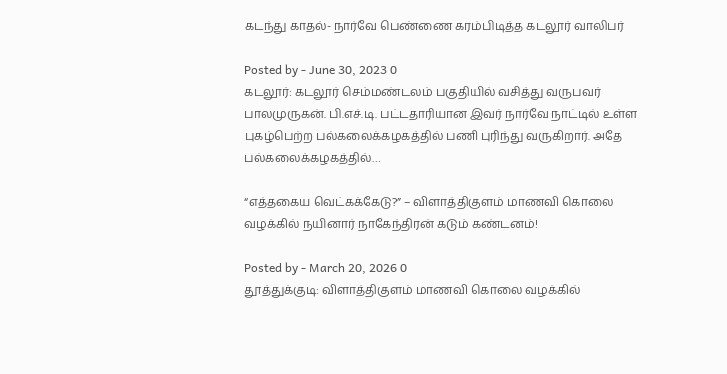கடந்து காதல்- நார்வே பெண்ணை கரம்பிடித்த கடலூர் வாலிபர்

Posted by - June 30, 2023 0
கடலூர்: கடலூர் செம்மண்டலம் பகுதியில் வசித்து வருபவர் பாலமுருகன். பி.எச்.டி. பட்டதாரியான இவர் நார்வே நாட்டில் உள்ள புகழ்பெற்ற பல்கலைக்கழகத்தில் பணி புரிந்து வருகிறார். அதே பல்கலைக்கழகத்தில்…

“எத்தகைய வெட்கக்கேடு?” – விளாத்திகுளம் மாணவி கொலை வழக்கில் நயினார் நாகேந்திரன் கடும் கண்டனம்!

Posted by - March 20, 2026 0
தூத்துக்குடி: விளாத்திகுளம் மாணவி கொலை வழக்கில்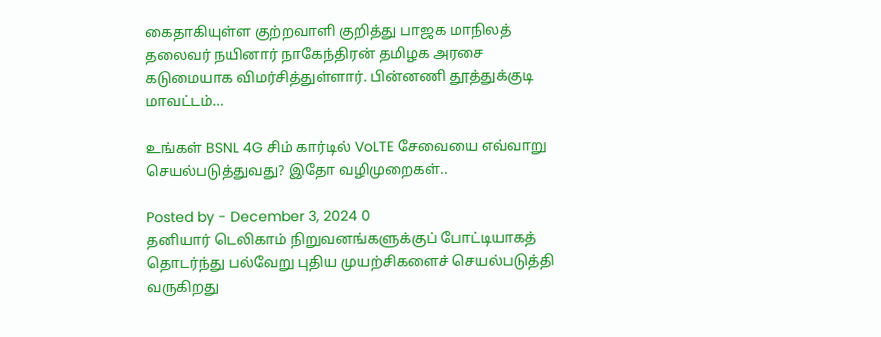கைதாகியுள்ள குற்றவாளி குறித்து பாஜக மாநிலத் தலைவர் நயினார் நாகேந்திரன் தமிழக அரசை கடுமையாக விமர்சித்துள்ளார். பின்னணி தூத்துக்குடி மாவட்டம்…

உங்கள் BSNL 4G சிம் கார்டில் VoLTE சேவையை எவ்வாறு செயல்படுத்துவது? இதோ வழிமுறைகள்..

Posted by - December 3, 2024 0
தனியார் டெலிகாம் நிறுவனங்களுக்குப் போட்டியாகத் தொடர்ந்து பல்வேறு புதிய முயற்சிகளைச் செயல்படுத்தி வருகிறது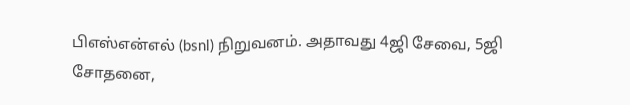பிஎஸ்என்எல் (bsnl) நிறுவனம். அதாவது 4ஜி சேவை, 5ஜி சோதனை,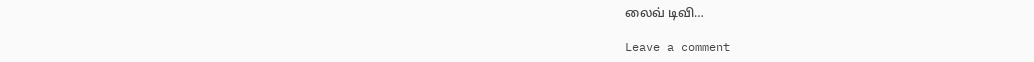லைவ் டிவி…

Leave a comment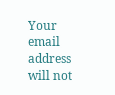Your email address will not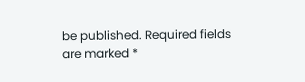be published. Required fields are marked *